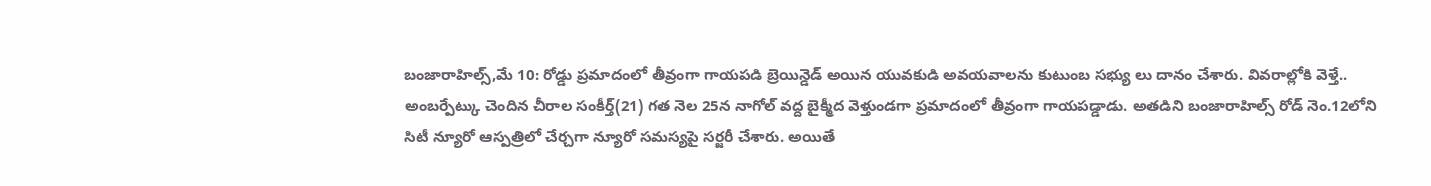బంజారాహిల్స్,మే 10: రోడ్డు ప్రమాదంలో తీవ్రంగా గాయపడి బ్రెయిన్డెడ్ అయిన యువకుడి అవయవాలను కుటుంబ సభ్యు లు దానం చేశారు. వివరాల్లోకి వెళ్తే.. అంబర్పేట్కు చెందిన చీరాల సంకీర్త్(21) గత నెల 25న నాగోల్ వద్ద బైక్మీద వెళ్తుండగా ప్రమాదంలో తీవ్రంగా గాయపడ్డాడు. అతడిని బంజారాహిల్స్ రోడ్ నెం.12లోని సిటీ న్యూరో ఆస్పత్రిలో చేర్చగా న్యూరో సమస్యపై సర్జరీ చేశారు. అయితే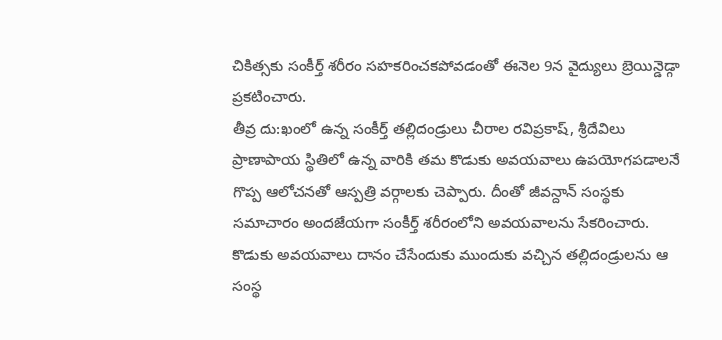చికిత్సకు సంకీర్త్ శరీరం సహకరించకపోవడంతో ఈనెల 9న వైద్యులు బ్రెయిన్డెడ్గా ప్రకటించారు.
తీవ్ర దు:ఖంలో ఉన్న సంకీర్త్ తల్లిదండ్రులు చీరాల రవిప్రకాష్, శ్రీదేవిలు ప్రాణాపాయ స్థితిలో ఉన్న వారికి తమ కొడుకు అవయవాలు ఉపయోగపడాలనే గొప్ప ఆలోచనతో ఆస్పత్రి వర్గాలకు చెప్పారు. దీంతో జీవన్దాన్ సంస్థకు సమాచారం అందజేయగా సంకీర్త్ శరీరంలోని అవయవాలను సేకరించారు. కొడుకు అవయవాలు దానం చేసేందుకు ముందుకు వచ్చిన తల్లిదండ్రులను ఆ సంస్థ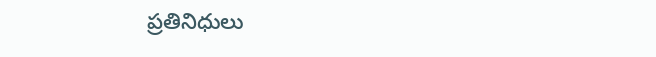ప్రతినిధులు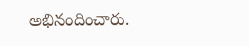అభినందించారు.